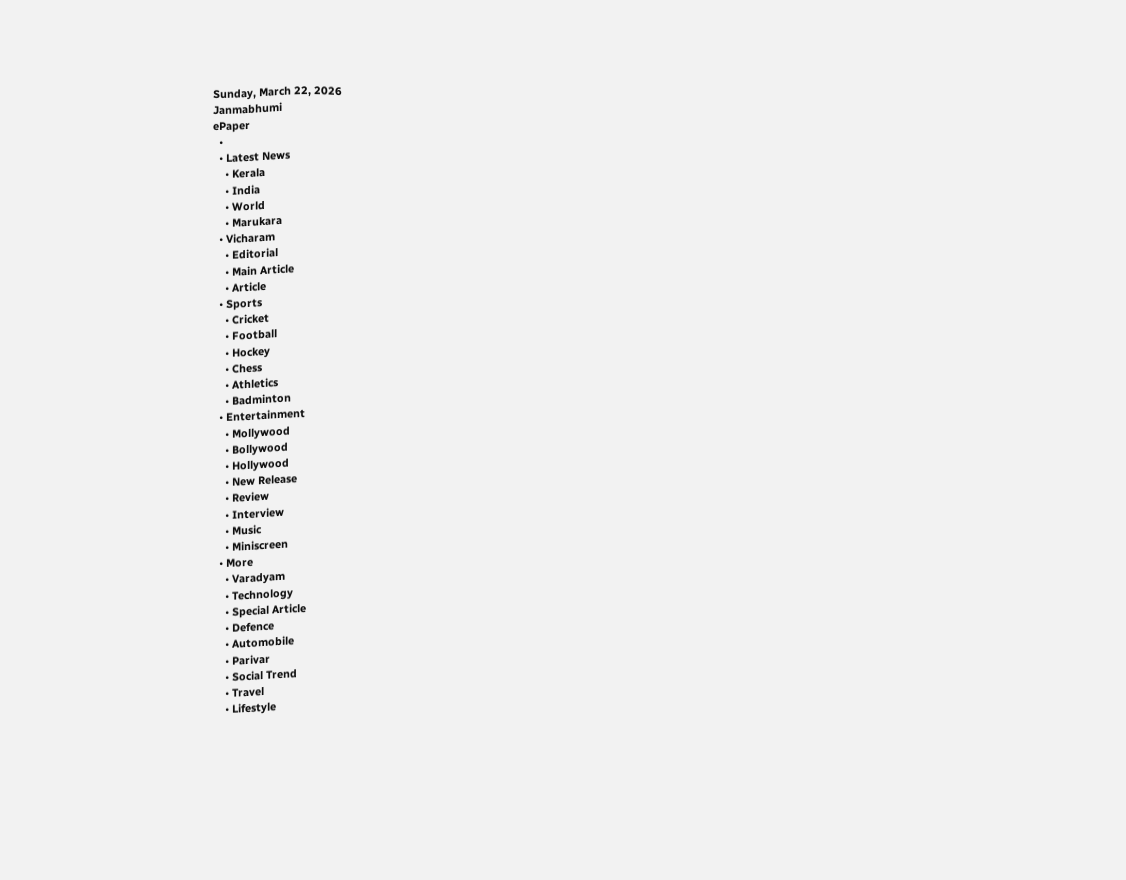Sunday, March 22, 2026
Janmabhumi
ePaper
  •
  • Latest News
    • Kerala
    • India
    • World
    • Marukara
  • Vicharam
    • Editorial
    • Main Article
    • Article
  • Sports
    • Cricket
    • Football
    • Hockey
    • Chess
    • Athletics
    • Badminton
  • Entertainment
    • Mollywood
    • Bollywood
    • Hollywood
    • New Release
    • Review
    • Interview
    • Music
    • Miniscreen
  • More
    • Varadyam
    • Technology
    • Special Article
    • Defence
    • Automobile
    • Parivar
    • Social Trend
    • Travel
    • Lifestyle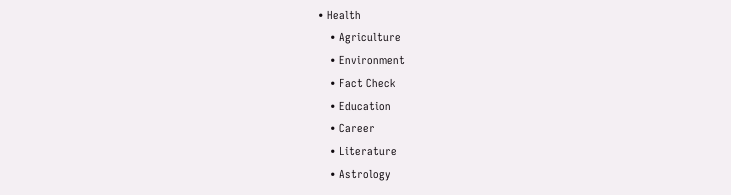• Health
    • Agriculture
    • Environment
    • Fact Check
    • Education
    • Career
    • Literature
    • Astrology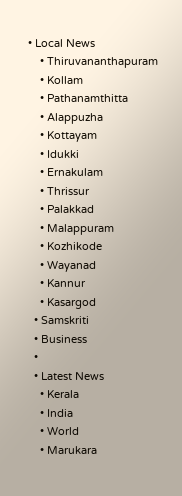• Local News
    • Thiruvananthapuram
    • Kollam
    • Pathanamthitta
    • Alappuzha
    • Kottayam
    • Idukki
    • Ernakulam
    • Thrissur
    • Palakkad
    • Malappuram
    • Kozhikode
    • Wayanad
    • Kannur
    • Kasargod
  • Samskriti
  • Business
  •
  • Latest News
    • Kerala
    • India
    • World
    • Marukara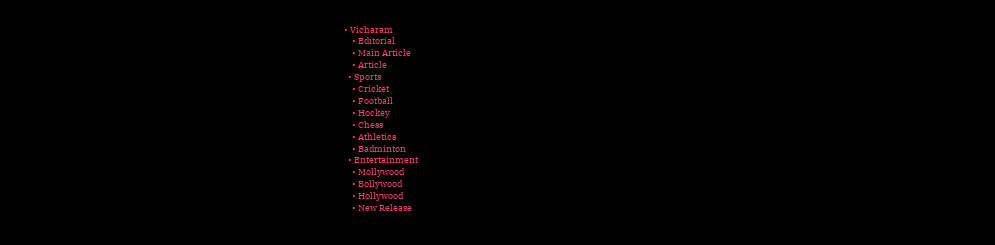• Vicharam
    • Editorial
    • Main Article
    • Article
  • Sports
    • Cricket
    • Football
    • Hockey
    • Chess
    • Athletics
    • Badminton
  • Entertainment
    • Mollywood
    • Bollywood
    • Hollywood
    • New Release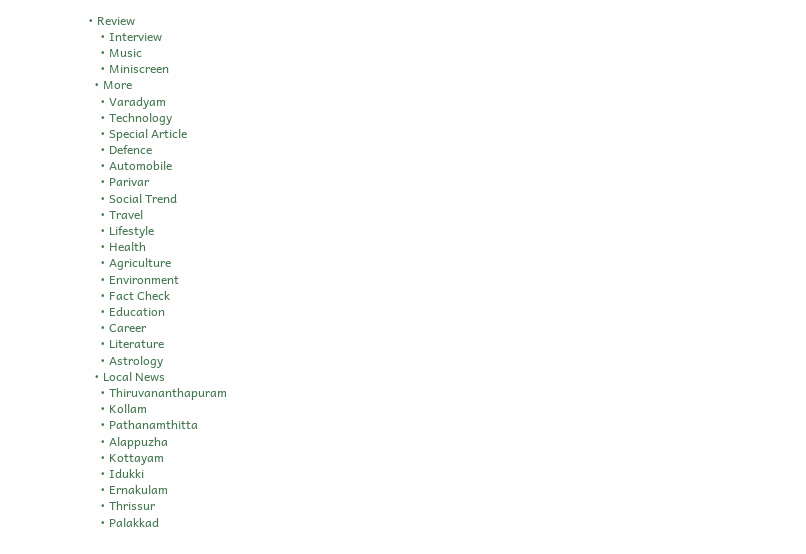• Review
    • Interview
    • Music
    • Miniscreen
  • More
    • Varadyam
    • Technology
    • Special Article
    • Defence
    • Automobile
    • Parivar
    • Social Trend
    • Travel
    • Lifestyle
    • Health
    • Agriculture
    • Environment
    • Fact Check
    • Education
    • Career
    • Literature
    • Astrology
  • Local News
    • Thiruvananthapuram
    • Kollam
    • Pathanamthitta
    • Alappuzha
    • Kottayam
    • Idukki
    • Ernakulam
    • Thrissur
    • Palakkad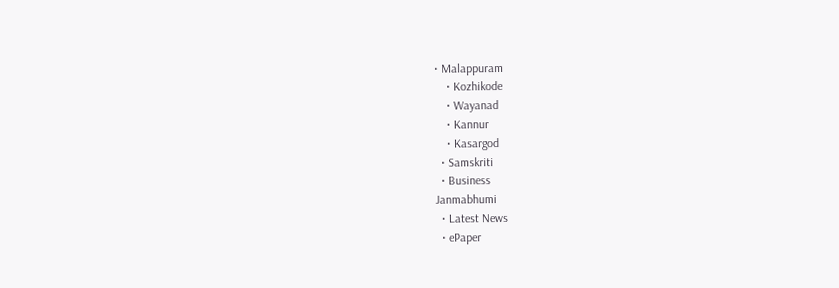• Malappuram
    • Kozhikode
    • Wayanad
    • Kannur
    • Kasargod
  • Samskriti
  • Business
Janmabhumi
  • Latest News
  • ePaper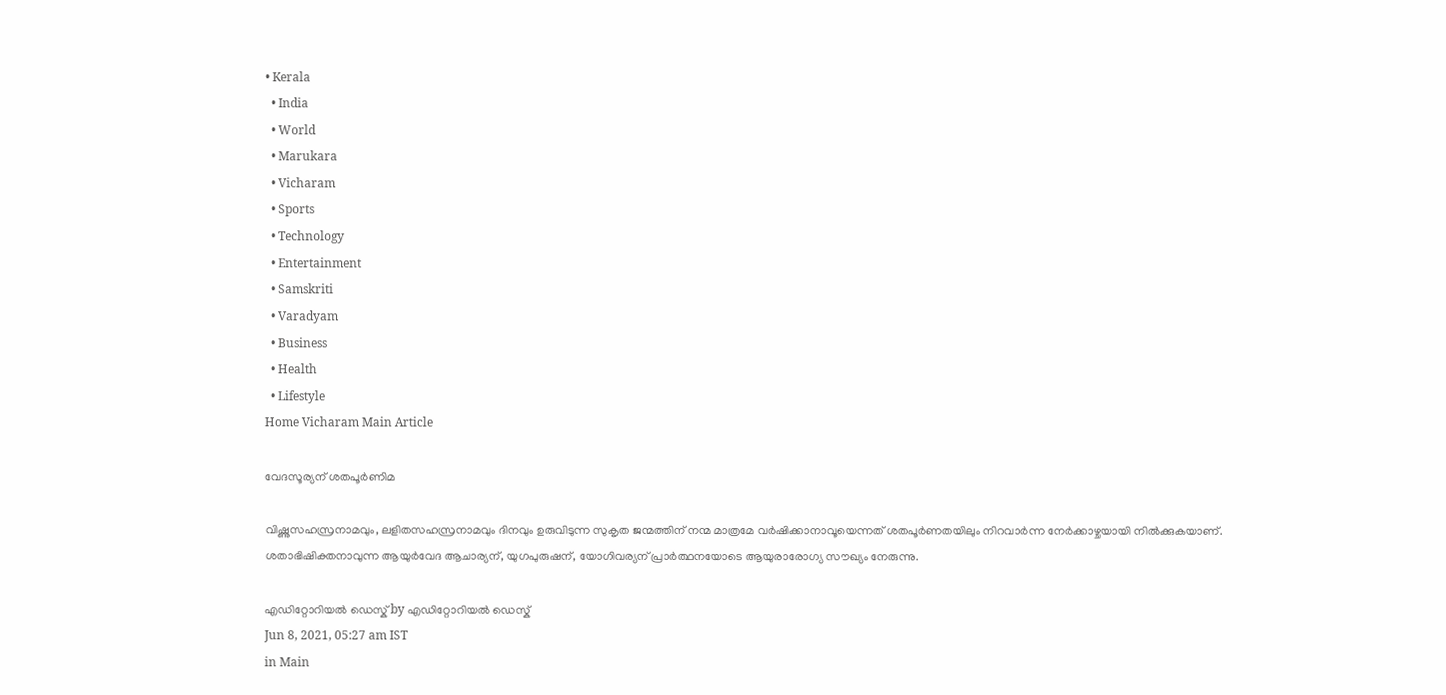• Kerala
  • India
  • World
  • Marukara
  • Vicharam
  • Sports
  • Technology
  • Entertainment
  • Samskriti
  • Varadyam
  • Business
  • Health
  • Lifestyle
Home Vicharam Main Article

വേദസൂര്യന് ശതപൂര്‍ണിമ

വിഷ്ണുസഹസ്രനാമവും, ലളിതസഹസ്രനാമവും ദിനവും ഉരുവിടുന്ന സുകൃത ജന്മത്തിന് നന്മ മാത്രമേ വര്‍ഷിക്കാനാവൂയെന്നത് ശതപൂര്‍ണതയിലും നിറവാര്‍ന്ന നേര്‍ക്കാഴ്ചയായി നില്‍ക്കുകയാണ്. ശതാഭിഷിക്തനാവുന്ന ആയുര്‍വേദ ആചാര്യന്, യുഗപുരുഷന്, യോഗിവര്യന് പ്രാര്‍ത്ഥനയോടെ ആയുരാരോഗ്യ സൗഖ്യം നേരുന്നു.

എഡിറ്റോറിയൽ ഡെസ്ക് by എഡിറ്റോറിയൽ ഡെസ്ക്
Jun 8, 2021, 05:27 am IST
in Main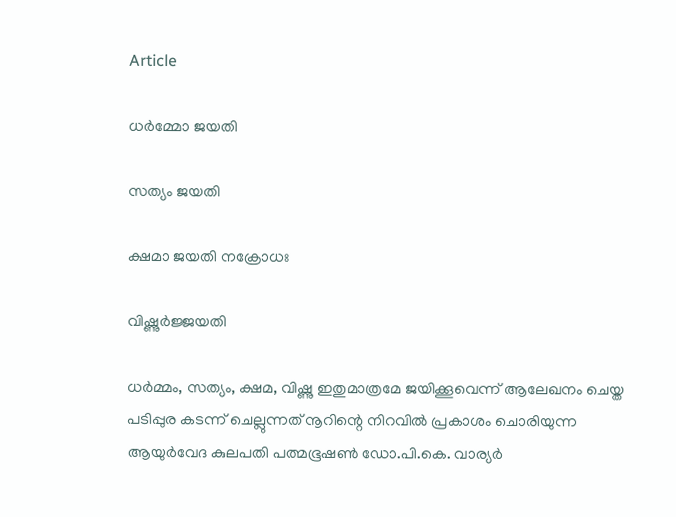Article

ധര്‍മ്മോ ജയതി

സത്യം ജയതി

ക്ഷമാ ജയതി നക്രോധഃ

വിഷ്ണുര്‍ജ്ജയതി

ധര്‍മ്മം, സത്യം, ക്ഷമ, വിഷ്ണു ഇതുമാത്രമേ ജയിക്കൂവെന്ന് ആലേഖനം ചെയ്ത പടിപ്പുര കടന്ന് ചെല്ലുന്നത് നൂറിന്റെ നിറവില്‍ പ്രകാശം ചൊരിയുന്ന ആയുര്‍വേദ കുലപതി പത്മഭൂഷണ്‍ ഡോ.പി.കെ. വാര്യര്‍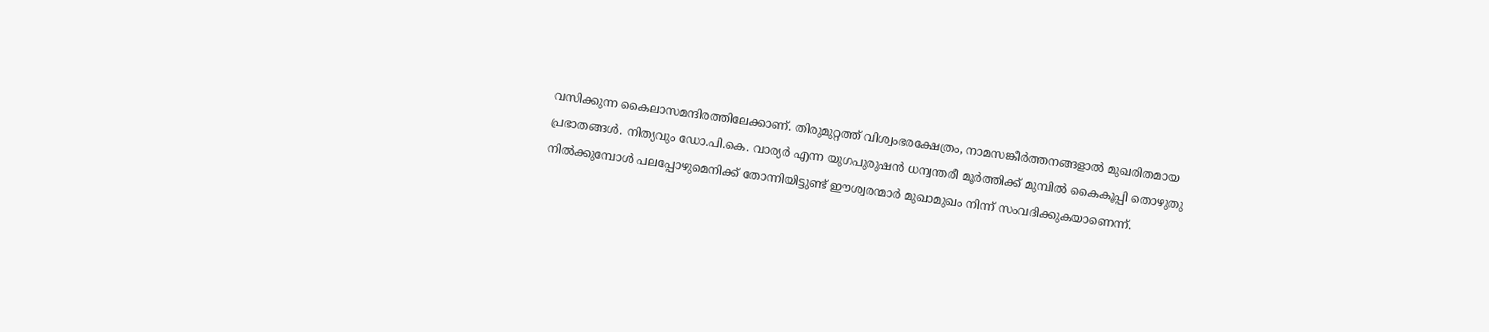വസിക്കുന്ന കൈലാസമന്ദിരത്തിലേക്കാണ്. തിരുമുറ്റത്ത് വിശ്വംഭരക്ഷേത്രം, നാമസങ്കീര്‍ത്തനങ്ങളാല്‍ മുഖരിതമായ പ്രഭാതങ്ങള്‍. നിത്യവും ഡോ.പി.കെ. വാര്യര്‍ എന്ന യുഗപുരുഷന്‍ ധന്വന്തരീ മൂര്‍ത്തിക്ക് മുമ്പില്‍ കൈകൂപ്പി തൊഴുതു നില്‍ക്കുമ്പോള്‍ പലപ്പോഴുമെനിക്ക് തോന്നിയിട്ടുണ്ട് ഈശ്വരന്മാര്‍ മുഖാമുഖം നിന്ന് സംവദിക്കുകയാണെന്ന്.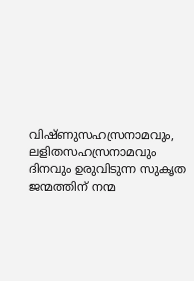വിഷ്ണുസഹസ്രനാമവും, ലളിതസഹസ്രനാമവും ദിനവും ഉരുവിടുന്ന സുകൃത ജന്മത്തിന് നന്മ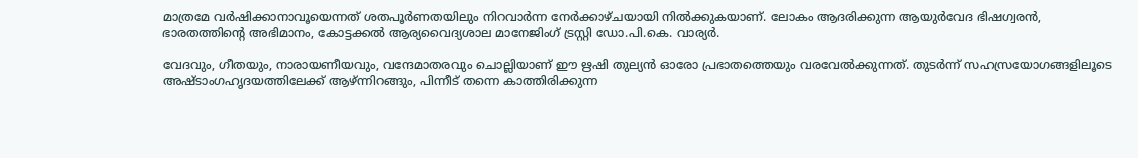മാത്രമേ വര്‍ഷിക്കാനാവൂയെന്നത് ശതപൂര്‍ണതയിലും നിറവാര്‍ന്ന നേര്‍ക്കാഴ്ചയായി നില്‍ക്കുകയാണ്. ലോകം ആദരിക്കുന്ന ആയുര്‍വേദ ഭിഷഗ്വരന്‍, ഭാരതത്തിന്റെ അഭിമാനം, കോട്ടക്കല്‍ ആര്യവൈദ്യശാല മാനേജിംഗ് ട്രസ്റ്റി ഡോ.പി.കെ. വാര്യര്‍.

വേദവും, ഗീതയും, നാരായണീയവും, വന്ദേമാതരവും ചൊല്ലിയാണ് ഈ ഋഷി തുല്യന്‍ ഓരോ പ്രഭാതത്തെയും വരവേല്‍ക്കുന്നത്. തുടര്‍ന്ന് സഹസ്രയോഗങ്ങളിലൂടെ അഷ്ടാംഗഹൃദയത്തിലേക്ക് ആഴ്ന്നിറങ്ങും, പിന്നീട് തന്നെ കാത്തിരിക്കുന്ന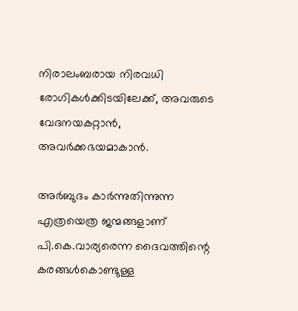നിരാലംബരായ നിരവധി രോഗികള്‍ക്കിടയിലേക്ക്, അവരുടെ വേദനയകറ്റാന്‍, അവര്‍ക്കഭയമാകാന്‍.

അര്‍ബുദം കാര്‍ന്നുതിന്നുന്ന എത്രയെത്ര ജന്മങ്ങളാണ് പി.കെ.വാര്യരെന്ന ദൈവത്തിന്റെ കരങ്ങള്‍കൊണ്ടുള്ള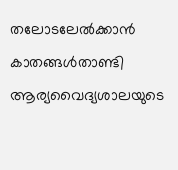തലോടലേല്‍ക്കാന്‍ കാതങ്ങള്‍താണ്ടി ആര്യവൈദ്യശാലയുടെ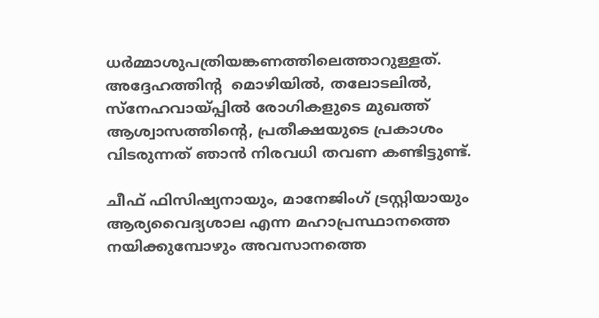ധര്‍മ്മാശുപത്രിയങ്കണത്തിലെത്താറുള്ളത്. അദ്ദേഹത്തിന്റ  മൊഴിയില്‍, തലോടലില്‍, സ്‌നേഹവായ്‌പ്പില്‍ രോഗികളുടെ മുഖത്ത് ആശ്വാസത്തിന്റെ, പ്രതീക്ഷയുടെ പ്രകാശം വിടരുന്നത് ഞാന്‍ നിരവധി തവണ കണ്ടിട്ടുണ്ട്.

ചീഫ് ഫിസിഷ്യനായും, മാനേജിംഗ് ട്രസ്റ്റിയായും ആര്യവൈദ്യശാല എന്ന മഹാപ്രസ്ഥാനത്തെ നയിക്കുമ്പോഴും അവസാനത്തെ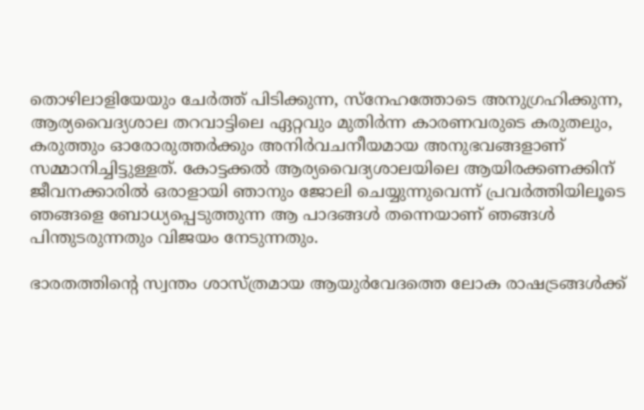തൊഴിലാളിയേയും ചേര്‍ത്ത് പിടിക്കുന്ന, സ്‌നേഹത്തോടെ അനുഗ്രഹിക്കുന്ന, ആര്യവൈദ്യശാല തറവാട്ടിലെ ഏറ്റവും മുതിര്‍ന്ന കാരണവരുടെ കരുതലും, കരുത്തും ഓരോരുത്തര്‍ക്കും അനിര്‍വചനീയമായ അനുഭവങ്ങളാണ് സമ്മാനിച്ചിട്ടുള്ളത്. കോട്ടക്കല്‍ ആര്യവൈദ്യശാലയിലെ ആയിരക്കണക്കിന് ജീവനക്കാരില്‍ ഒരാളായി ഞാനും ജോലി ചെയ്യുന്നുവെന്ന് പ്രവര്‍ത്തിയിലൂടെ ഞങ്ങളെ ബോധ്യപ്പെടുത്തുന്ന ആ പാദങ്ങള്‍ തന്നെയാണ് ഞങ്ങള്‍ പിന്തുടരുന്നതും വിജയം നേടുന്നതും.

ഭാരതത്തിന്റെ സ്വന്തം ശാസ്ത്രമായ ആയുര്‍വേദത്തെ ലോക രാഷട്രങ്ങള്‍ക്ക്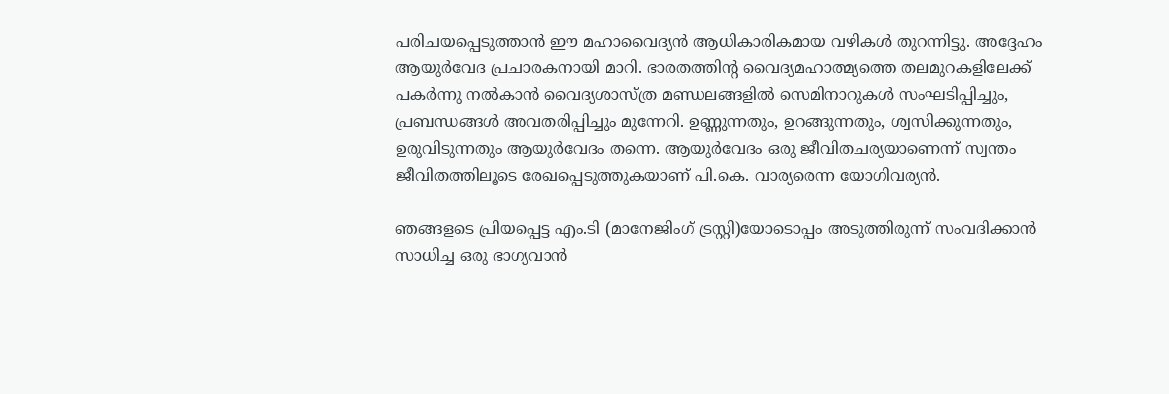പരിചയപ്പെടുത്താന്‍ ഈ മഹാവൈദ്യന്‍ ആധികാരികമായ വഴികള്‍ തുറന്നിട്ടു. അദ്ദേഹം ആയുര്‍വേദ പ്രചാരകനായി മാറി. ഭാരതത്തിന്റ വൈദ്യമഹാത്മ്യത്തെ തലമുറകളിലേക്ക് പകര്‍ന്നു നല്‍കാന്‍ വൈദ്യശാസ്ത്ര മണ്ഡലങ്ങളില്‍ സെമിനാറുകള്‍ സംഘടിപ്പിച്ചും, പ്രബന്ധങ്ങള്‍ അവതരിപ്പിച്ചും മുന്നേറി. ഉണ്ണുന്നതും, ഉറങ്ങുന്നതും, ശ്വസിക്കുന്നതും, ഉരുവിടുന്നതും ആയുര്‍വേദം തന്നെ. ആയുര്‍വേദം ഒരു ജീവിതചര്യയാണെന്ന് സ്വന്തം ജീവിതത്തിലൂടെ രേഖപ്പെടുത്തുകയാണ് പി.കെ. വാര്യരെന്ന യോഗിവര്യന്‍.

ഞങ്ങളടെ പ്രിയപ്പെട്ട എം.ടി (മാനേജിംഗ് ട്രസ്റ്റി)യോടൊപ്പം അടുത്തിരുന്ന് സംവദിക്കാന്‍ സാധിച്ച ഒരു ഭാഗ്യവാന്‍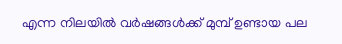എന്ന നിലയില്‍ വര്‍ഷങ്ങള്‍ക്ക് മുമ്പ് ഉണ്ടായ പല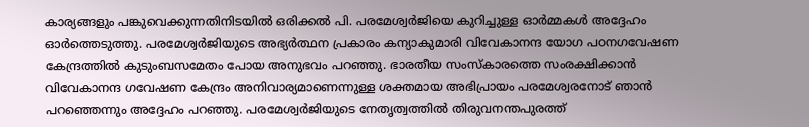കാര്യങ്ങളും പങ്കുവെക്കുന്നതിനിടയില്‍ ഒരിക്കല്‍ പി. പരമേശ്വര്‍ജിയെ കുറിച്ചുള്ള ഓര്‍മ്മകള്‍ അദ്ദേഹം ഓര്‍ത്തെടുത്തു. പരമേശ്വര്‍ജിയുടെ അഭ്യര്‍ത്ഥന പ്രകാരം കന്യാകുമാരി വിവേകാനന്ദ യോഗ പഠനഗവേഷണ കേന്ദ്രത്തില്‍ കുടുംബസമേതം പോയ അനുഭവം പറഞ്ഞു. ഭാരതീയ സംസ്‌കാരത്തെ സംരക്ഷിക്കാന്‍ വിവേകാനന്ദ ഗവേഷണ കേന്ദ്രം അനിവാര്യമാണെന്നുള്ള ശക്തമായ അഭിപ്രായം പരമേശ്വരനോട് ഞാന്‍ പറഞ്ഞെന്നും അദ്ദേഹം പറഞ്ഞു. പരമേശ്വര്‍ജിയുടെ നേതൃത്വത്തില്‍ തിരുവനന്തപുരത്ത്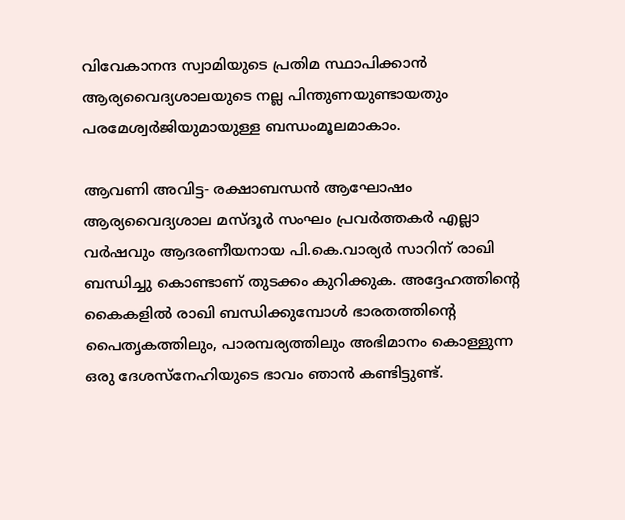വിവേകാനന്ദ സ്വാമിയുടെ പ്രതിമ സ്ഥാപിക്കാന്‍ ആര്യവൈദ്യശാലയുടെ നല്ല പിന്തുണയുണ്ടായതും പരമേശ്വര്‍ജിയുമായുള്ള ബന്ധംമൂലമാകാം.

ആവണി അവിട്ട- രക്ഷാബന്ധന്‍ ആഘോഷം ആര്യവൈദ്യശാല മസ്ദൂര്‍ സംഘം പ്രവര്‍ത്തകര്‍ എല്ലാ വര്‍ഷവും ആദരണീയനായ പി.കെ.വാര്യര്‍ സാറിന് രാഖി ബന്ധിച്ചു കൊണ്ടാണ് തുടക്കം കുറിക്കുക. അദ്ദേഹത്തിന്റെ കൈകളില്‍ രാഖി ബന്ധിക്കുമ്പോള്‍ ഭാരതത്തിന്റെ പൈതൃകത്തിലും, പാരമ്പര്യത്തിലും അഭിമാനം കൊള്ളുന്ന ഒരു ദേശസ്‌നേഹിയുടെ ഭാവം ഞാന്‍ കണ്ടിട്ടുണ്ട്.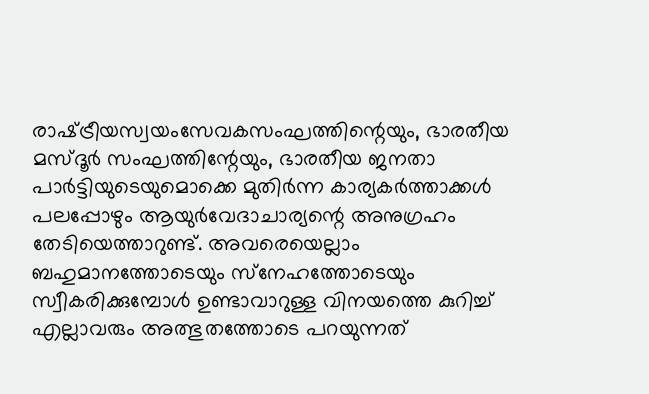രാഷ്‌ട്രീയസ്വയംസേവകസംഘത്തിന്റെയും, ഭാരതീയ മസ്ദൂര്‍ സംഘത്തിന്റേയും, ഭാരതീയ ജനതാ പാര്‍ട്ടിയുടെയുമൊക്കെ മുതിര്‍ന്ന കാര്യകര്‍ത്താക്കള്‍ പലപ്പോഴും ആയുര്‍വേദാചാര്യന്റെ അനുഗ്രഹം തേടിയെത്താറുണ്ട്. അവരെയെല്ലാം ബഹുമാനത്തോടെയും സ്‌നേഹത്തോടെയും സ്വീകരിക്കുമ്പോള്‍ ഉണ്ടാവാറുള്ള വിനയത്തെ കുറിച്ച് എല്ലാവരും അത്ഭുതത്തോടെ പറയുന്നത്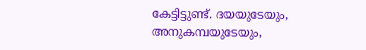കേട്ടിട്ടുണ്ട്. ദയയുടേയും, അനുകമ്പയുടേയും,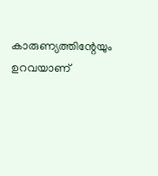കാരുണ്യത്തിന്റേയും ഉറവയാണ്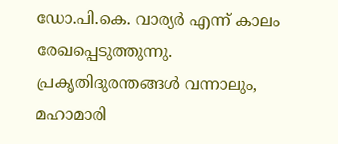ഡോ.പി.കെ. വാര്യര്‍ എന്ന് കാലം രേഖപ്പെടുത്തുന്നു. പ്രകൃതിദുരന്തങ്ങള്‍ വന്നാലും, മഹാമാരി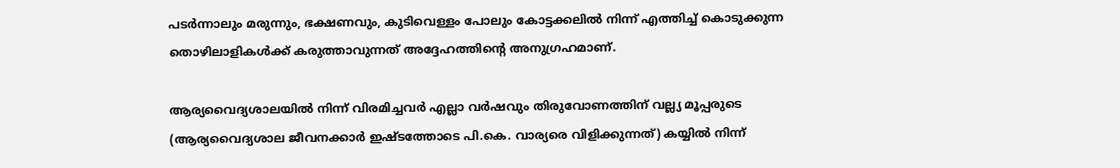പടര്‍ന്നാലും മരുന്നും, ഭക്ഷണവും, കുടിവെള്ളം പോലും കോട്ടക്കലില്‍ നിന്ന് എത്തിച്ച് കൊടുക്കുന്ന തൊഴിലാളികള്‍ക്ക് കരുത്താവുന്നത് അദ്ദേഹത്തിന്റെ അനുഗ്രഹമാണ്.

ആര്യവൈദ്യശാലയില്‍ നിന്ന് വിരമിച്ചവര്‍ എല്ലാ വര്‍ഷവും തിരുവോണത്തിന് വല്ല്യ മൂപ്പരുടെ (ആര്യവൈദ്യശാല ജീവനക്കാര്‍ ഇഷ്ടത്തോടെ പി.കെ. വാര്യരെ വിളിക്കുന്നത്) കയ്യില്‍ നിന്ന്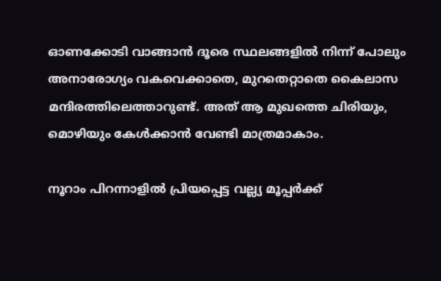ഓണക്കോടി വാങ്ങാന്‍ ദൂരെ സ്ഥലങ്ങളില്‍ നിന്ന് പോലും അനാരോഗ്യം വകവെക്കാതെ, മുറതെറ്റാതെ കൈലാസ മന്ദിരത്തിലെത്താറുണ്ട്. അത് ആ മുഖത്തെ ചിരിയും, മൊഴിയും കേള്‍ക്കാന്‍ വേണ്ടി മാത്രമാകാം.

നൂറാം പിറന്നാളില്‍ പ്രിയപ്പെട്ട വല്ല്യ മൂപ്പര്‍ക്ക്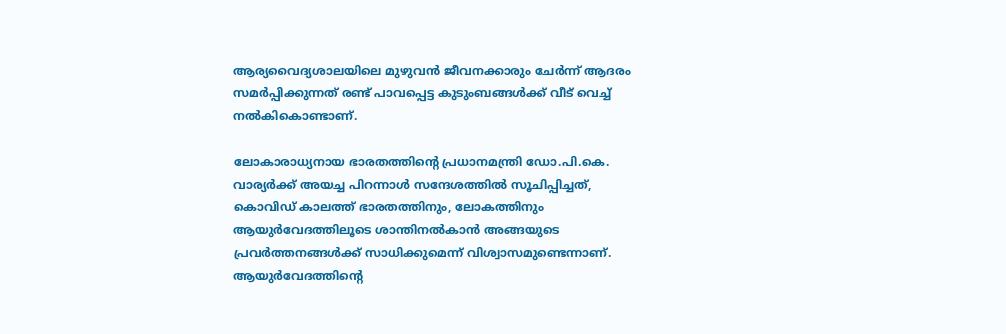ആര്യവൈദ്യശാലയിലെ മുഴുവന്‍ ജീവനക്കാരും ചേര്‍ന്ന് ആദരം സമര്‍പ്പിക്കുന്നത് രണ്ട് പാവപ്പെട്ട കുടുംബങ്ങള്‍ക്ക് വീട് വെച്ച് നല്‍കികൊണ്ടാണ്.

ലോകാരാധ്യനായ ഭാരതത്തിന്റെ പ്രധാനമന്ത്രി ഡോ.പി.കെ. വാര്യര്‍ക്ക് അയച്ച പിറന്നാള്‍ സന്ദേശത്തില്‍ സൂചിപ്പിച്ചത്, കൊവിഡ് കാലത്ത് ഭാരതത്തിനും, ലോകത്തിനും  ആയുര്‍വേദത്തിലൂടെ ശാന്തിനല്‍കാന്‍ അങ്ങയുടെ പ്രവര്‍ത്തനങ്ങള്‍ക്ക് സാധിക്കുമെന്ന് വിശ്വാസമുണ്ടെന്നാണ്. ആയുര്‍വേദത്തിന്റെ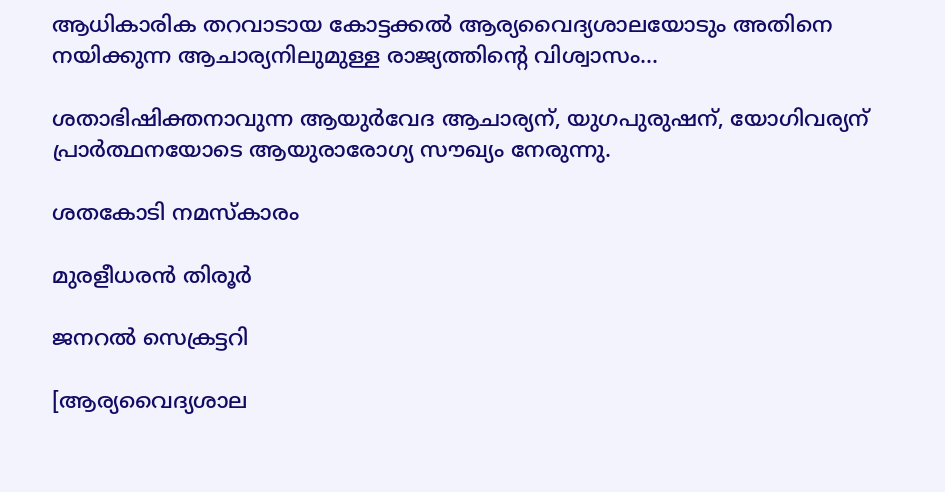ആധികാരിക തറവാടായ കോട്ടക്കല്‍ ആര്യവൈദ്യശാലയോടും അതിനെ നയിക്കുന്ന ആചാര്യനിലുമുള്ള രാജ്യത്തിന്റെ വിശ്വാസം…

ശതാഭിഷിക്തനാവുന്ന ആയുര്‍വേദ ആചാര്യന്, യുഗപുരുഷന്, യോഗിവര്യന് പ്രാര്‍ത്ഥനയോടെ ആയുരാരോഗ്യ സൗഖ്യം നേരുന്നു.

ശതകോടി നമസ്‌കാരം

മുരളീധരന്‍ തിരൂര്‍

ജനറല്‍ സെക്രട്ടറി

[ആര്യവൈദ്യശാല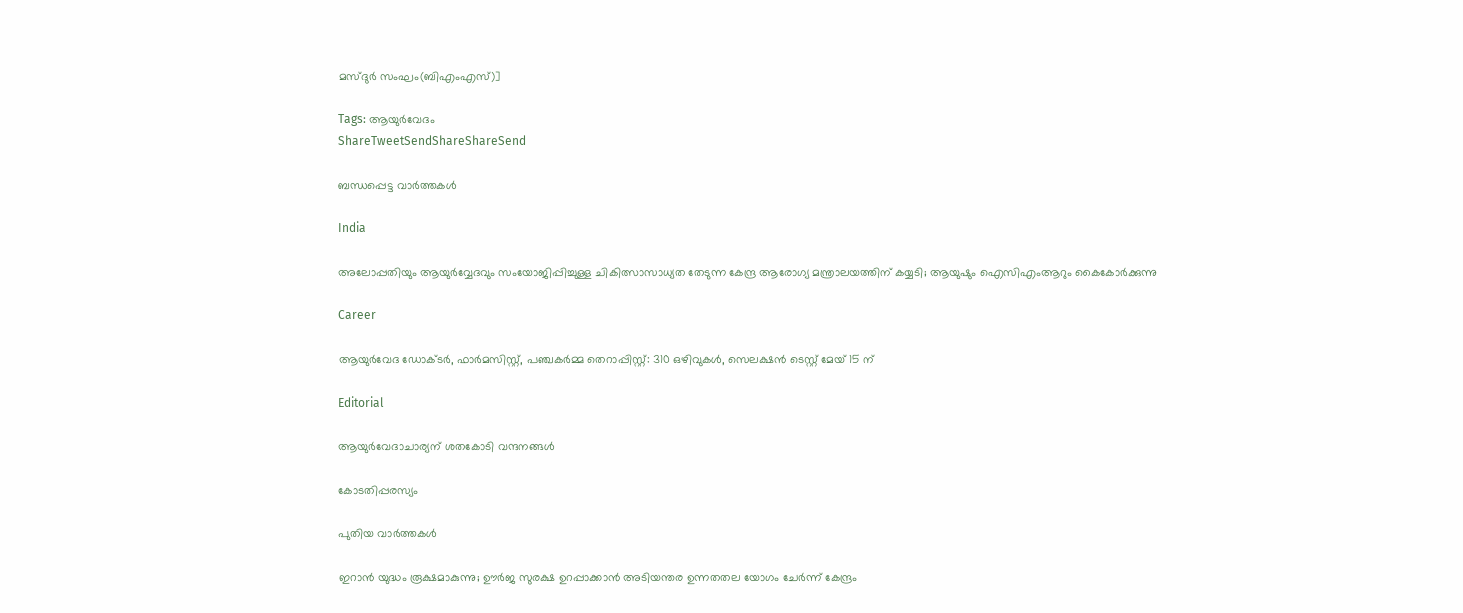മസ്ദുര്‍ സംഘം(ബിഎംഎസ്)]

Tags: ആയുര്‍വേദം
ShareTweetSendShareShareSend

ബന്ധപ്പെട്ട വാര്‍ത്തകള്‍

India

അലോപ്പതിയും ആയുര്‍വ്വേദവും സംയോജിപ്പിച്ചുള്ള ചികിത്സാസാധ്യത തേടുന്ന കേന്ദ്ര ആരോഗ്യ മന്ത്രാലയത്തിന് കയ്യടി; ആയുഷും ഐസിഎംആറും കൈകോര്‍ക്കുന്നു

Career

ആയുര്‍വേദ ഡോക്ടര്‍, ഫാര്‍മസിസ്റ്റ്, പഞ്ചകര്‍മ്മ തെറാപ്പിസ്റ്റ്: 310 ഒഴിവുകള്‍, സെലക്ഷന്‍ ടെസ്റ്റ് മേയ് 15 ന്

Editorial

ആയുര്‍വേദാചാര്യന് ശതകോടി വന്ദനങ്ങള്‍

കോടതിപ്പരസ്യം

പുതിയ വാര്‍ത്തകള്‍

ഇറാന്‍ യുദ്ധം രൂക്ഷമാകുന്നു; ഊർജ സുരക്ഷ ഉറപ്പാക്കാൻ അടിയന്തര ഉന്നതതല യോഗം ചേർന്ന് കേന്ദ്രം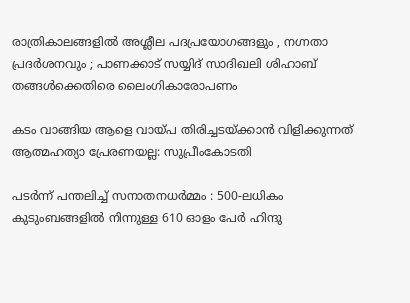രാത്രികാലങ്ങളിൽ അശ്ലീല പദപ്രയോഗങ്ങളും , നഗ്നതാ പ്രദർശനവും ; പാണക്കാട് സയ്യിദ് സാദിഖലി ശിഹാബ് തങ്ങൾക്കെതിരെ ലൈംഗികാരോപണം

കടം വാങ്ങിയ ആളെ വായ്‌പ തിരിച്ചടയ്‌ക്കാൻ വിളിക്കുന്നത് ആത്മഹത്യാ പ്രേരണയല്ല: സുപ്രീംകോടതി

പടർന്ന് പന്തലിച്ച് സനാതനധർമ്മം : 500-ലധികം കുടുംബങ്ങളിൽ നിന്നുള്ള 610 ഓളം പേർ ഹിന്ദു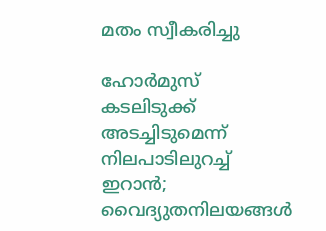മതം സ്വീകരിച്ചു

ഹോര്‍മുസ് കടലിടുക്ക് അടച്ചിടുമെന്ന് നിലപാടിലുറച്ച് ഇറാന്‍; വൈദ്യുതനിലയങ്ങള്‍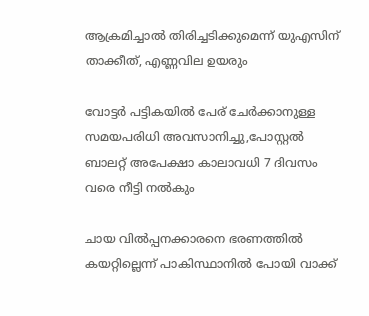ആക്രമിച്ചാല്‍ തിരിച്ചടിക്കുമെന്ന് യുഎസിന് താക്കീത്, എണ്ണവില ഉയരും

വോട്ടര്‍ പട്ടികയില്‍ പേര് ചേര്‍ക്കാനുള്ള സമയപരിധി അവസാനിച്ചു,പോസ്റ്റല്‍ ബാലറ്റ് അപേക്ഷാ കാലാവധി 7 ദിവസം വരെ നീട്ടി നല്‍കും

ചായ വിൽപ്പനക്കാരനെ ഭരണത്തിൽ കയറ്റില്ലെന്ന് പാകിസ്ഥാനിൽ പോയി വാക്ക്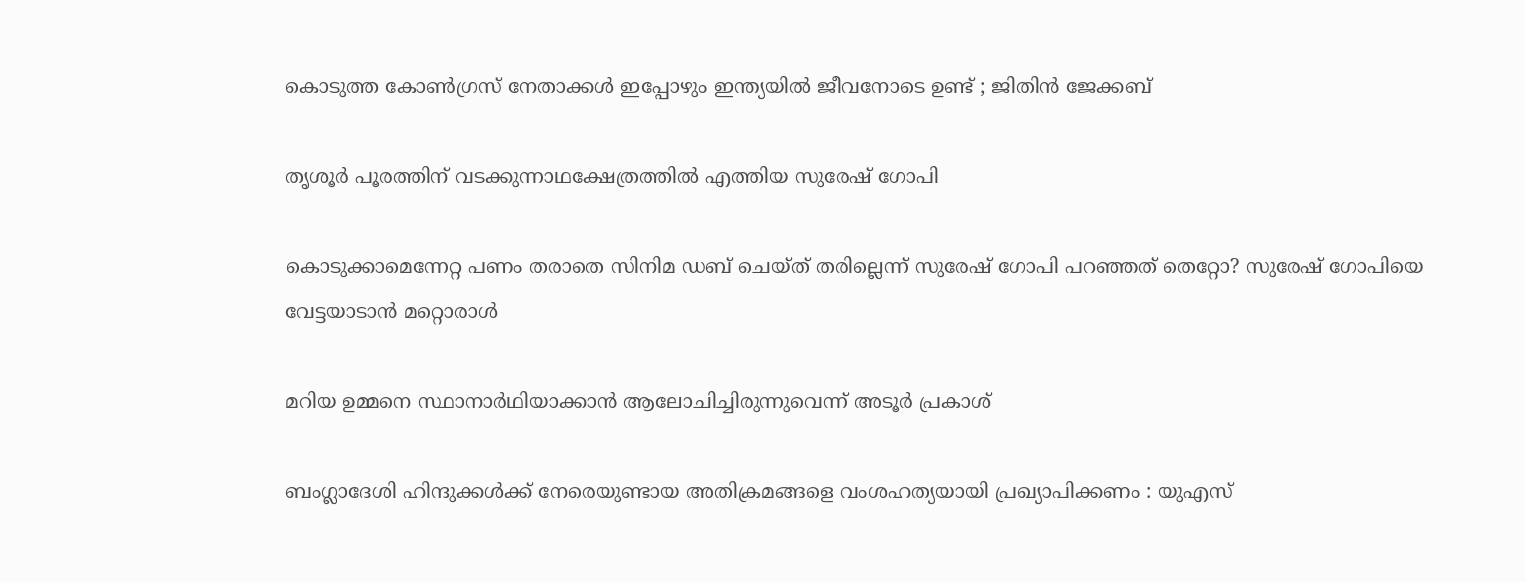കൊടുത്ത കോൺഗ്രസ്‌ നേതാക്കൾ ഇപ്പോഴും ഇന്ത്യയിൽ ജീവനോടെ ഉണ്ട് ; ജിതിൻ ജേക്കബ്

തൃശൂര്‍ പൂരത്തിന് വടക്കുന്നാഥക്ഷേത്രത്തില്‍ എത്തിയ സുരേഷ് ഗോപി

കൊടുക്കാമെന്നേറ്റ പണം തരാതെ സിനിമ ഡബ് ചെയ്ത് തരില്ലെന്ന് സുരേഷ് ഗോപി പറഞ്ഞത് തെറ്റോ? സുരേഷ് ഗോപിയെ വേട്ടയാടാന്‍ മറ്റൊരാള്‍

മറിയ ഉമ്മനെ സ്ഥാനാര്‍ഥിയാക്കാന്‍ ആലോചിച്ചിരുന്നുവെന്ന് അടൂര്‍ പ്രകാശ്

ബംഗ്ലാദേശി ഹിന്ദുക്കൾക്ക് നേരെയുണ്ടായ അതിക്രമങ്ങളെ വംശഹത്യയായി പ്രഖ്യാപിക്കണം : യുഎസ്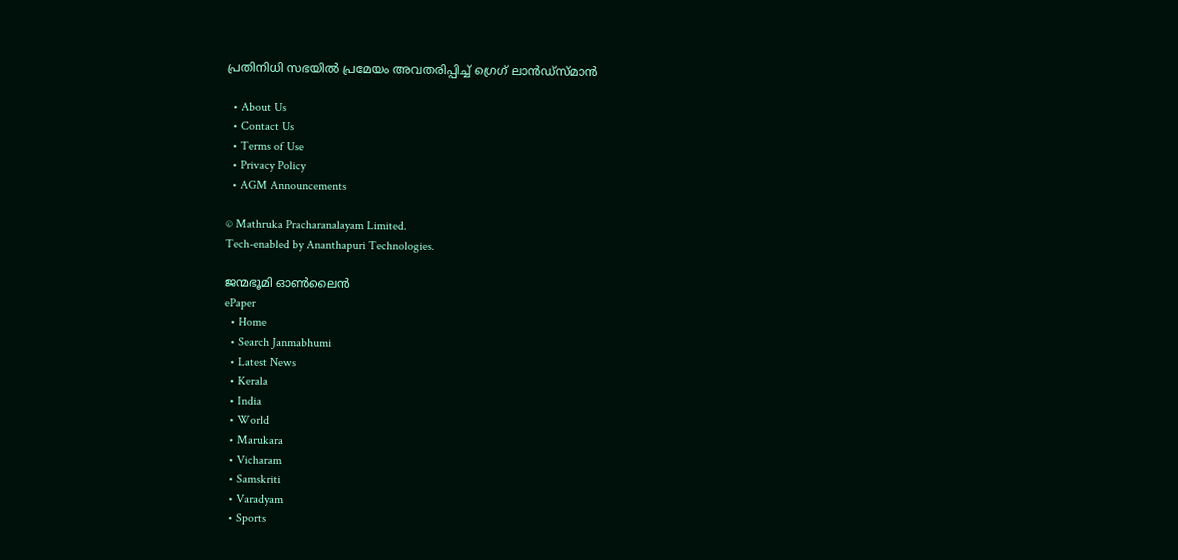പ്രതിനിധി സഭയിൽ പ്രമേയം അവതരിപ്പിച്ച് ഗ്രെഗ് ലാൻഡ്സ്മാൻ

  • About Us
  • Contact Us
  • Terms of Use
  • Privacy Policy
  • AGM Announcements

© Mathruka Pracharanalayam Limited.
Tech-enabled by Ananthapuri Technologies.

ജന്മഭൂമി ഓണ്‍ലൈന്‍
ePaper
  • Home
  • Search Janmabhumi
  • Latest News
  • Kerala
  • India
  • World
  • Marukara
  • Vicharam
  • Samskriti
  • Varadyam
  • Sports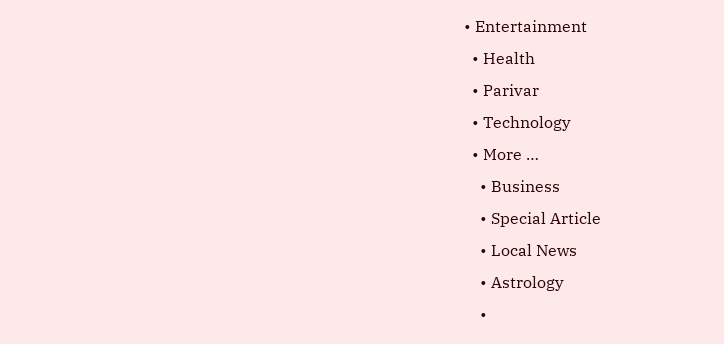• Entertainment
  • Health
  • Parivar
  • Technology
  • More …
    • Business
    • Special Article
    • Local News
    • Astrology
    •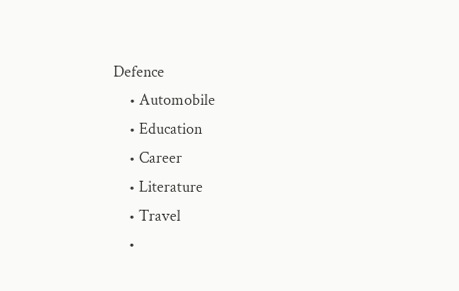Defence
    • Automobile
    • Education
    • Career
    • Literature
    • Travel
    •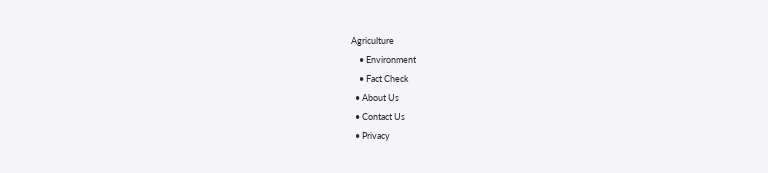Agriculture
    • Environment
    • Fact Check
  • About Us
  • Contact Us
  • Privacy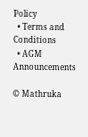Policy
  • Terms and Conditions
  • AGM Announcements

© Mathruka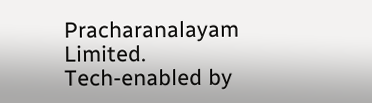Pracharanalayam Limited.
Tech-enabled by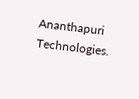Ananthapuri Technologies.